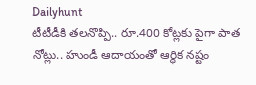Dailyhunt
టీటీడీకి తలనొప్పి.. రూ.400 కోట్లకు పైగా పాత నోట్లు.. హుండీ ఆదాయంతో ఆర్థిక నష్టం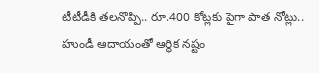టీటీడీకి తలనొప్పి.. రూ.400 కోట్లకు పైగా పాత నోట్లు.. హుండీ ఆదాయంతో ఆర్థిక నష్టం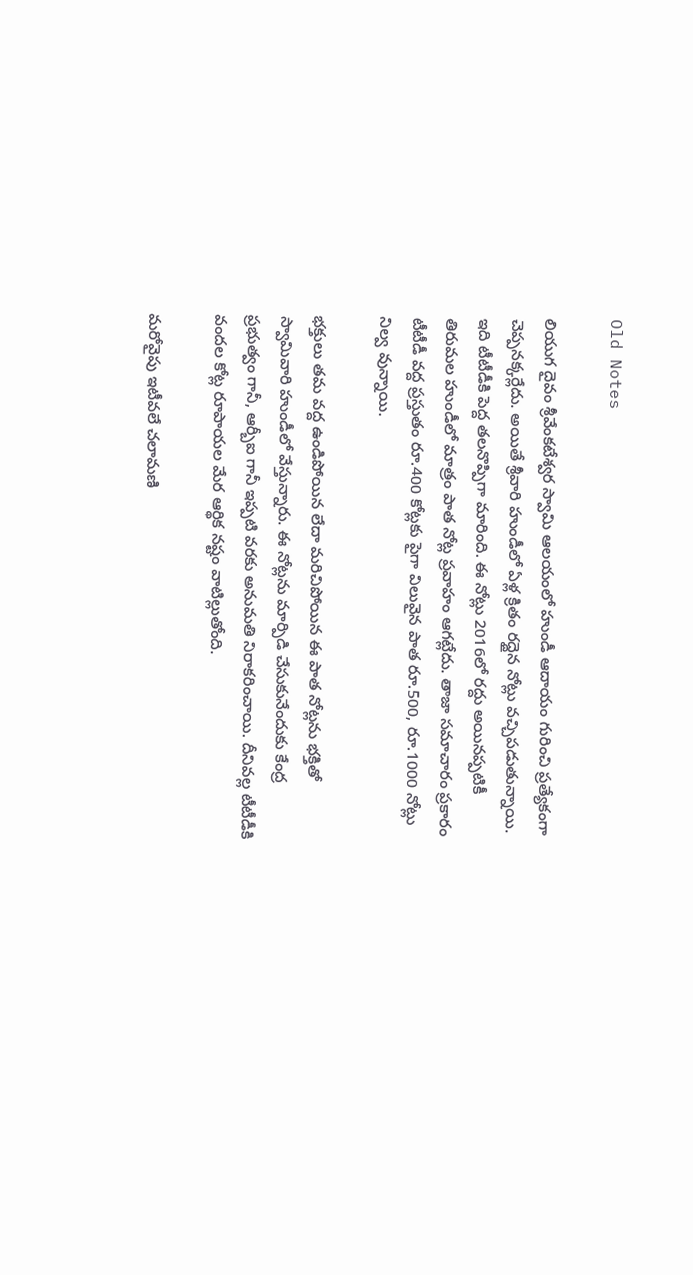Old Notes

లియుగ దైవం శ్రీవేంకటేశ్వర స్వామి ఆలయంలో హుండీ ఆదాయం గురించి ప్రత్యేకంగా చెప్పనక్కర్లేదు. అయితే శ్రీవారి హుండీలో ఏళ్ల క్రితం రద్దైన నోట్లు వచ్చిపడుతున్నాయి.
ఇది టీటీడీకి పెద్ద తలనొప్పిగా మారింది. ఈ నోట్లు 2016లో రద్దు అయినప్పటికీ తిరుమల హుండీలో మాత్రం పాత నోట్ల ప్రవాహం ఆగట్లేదు. తాజా సమాచారం ప్రకారం టీటీడీ వద్ద ప్రస్తుతం రూ.400 కోట్లకు పైగా విలువైన పాత రూ.500, రూ.1000 నోట్లు నిల్వ వున్నాయి.

భక్తులు తమ వద్ద ఉండిపోయిన లేదా మరిచిపోయిన ఈ పాత నోట్లను భక్తితో స్వామివారి హుండీలో వేస్తున్నారు. ఈ నోట్లను మార్పిడి చేసుకునేందుకు కేంద్ర ప్రభుత్వం గానీ, ఆర్బీఐ గానీ ఇప్పటి వరకు అనుమతి నిరాకరించాయి. దీనివల్ల టీటీడీకి వందల కోట్ల రూపాయల మేర ఆర్థిక నష్టం వాటిల్లుతోంది.

మరోవైపు ఇటీవలే చలామణి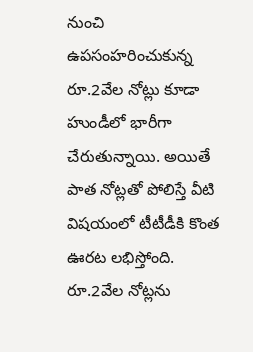నుంచి ఉపసంహరించుకున్న రూ.2వేల నోట్లు కూడా హుండీలో భారీగా చేరుతున్నాయి. అయితే పాత నోట్లతో పోలిస్తే వీటి విషయంలో టీటీడీకి కొంత ఊరట లభిస్తోంది. రూ.2వేల నోట్లను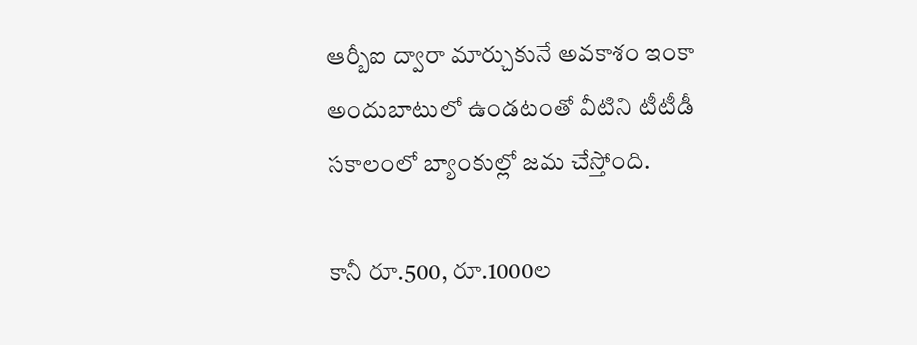ఆర్బీఐ ద్వారా మార్చుకునే అవకాశం ఇంకా అందుబాటులో ఉండటంతో వీటిని టీటీడీ సకాలంలో బ్యాంకుల్లో జమ చేస్తోంది.

కానీ రూ.500, రూ.1000ల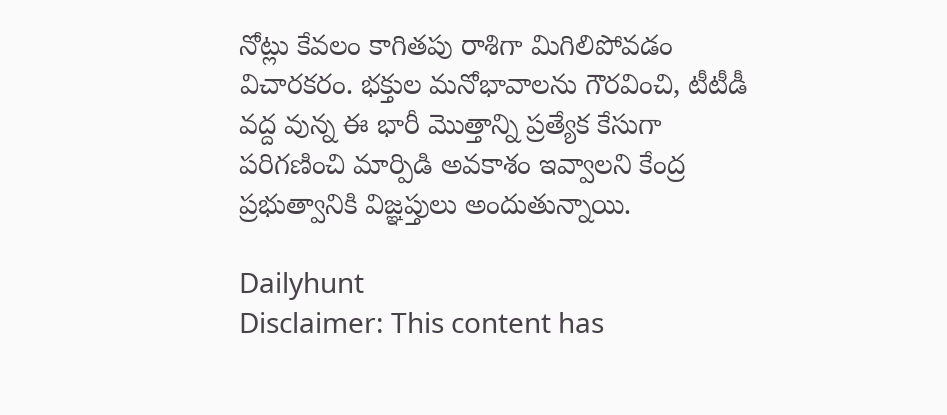నోట్లు కేవలం కాగితపు రాశిగా మిగిలిపోవడం విచారకరం. భక్తుల మనోభావాలను గౌరవించి, టీటీడీ వద్ద వున్న ఈ భారీ మొత్తాన్ని ప్రత్యేక కేసుగా పరిగణించి మార్పిడి అవకాశం ఇవ్వాలని కేంద్ర ప్రభుత్వానికి విజ్ఞప్తులు అందుతున్నాయి.

Dailyhunt
Disclaimer: This content has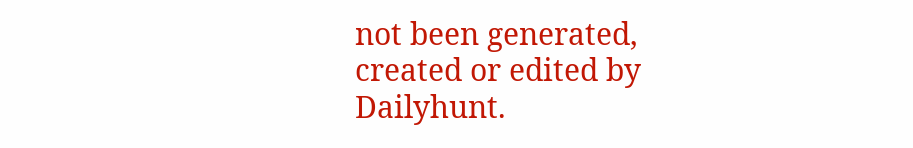not been generated, created or edited by Dailyhunt.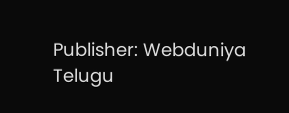Publisher: Webduniya Telugu